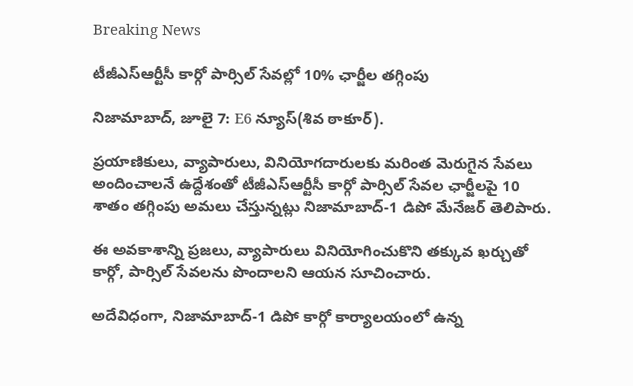Breaking News

టీజీఎస్ఆర్టీసీ కార్గో పార్సిల్ సేవల్లో 10% ఛార్జీల తగ్గింపు

నిజామాబాద్, జూలై 7: E6 న్యూస్(శివ ఠాకూర్).

ప్రయాణికులు, వ్యాపారులు, వినియోగదారులకు మరింత మెరుగైన సేవలు అందించాలనే ఉద్దేశంతో టీజీఎస్ఆర్టీసీ కార్గో పార్సిల్ సేవల ఛార్జీలపై 10 శాతం తగ్గింపు అమలు చేస్తున్నట్లు నిజామాబాద్-1 డిపో మేనేజర్ తెలిపారు.

ఈ అవకాశాన్ని ప్రజలు, వ్యాపారులు వినియోగించుకొని తక్కువ ఖర్చుతో కార్గో, పార్సిల్ సేవలను పొందాలని ఆయన సూచించారు.

అదేవిధంగా, నిజామాబాద్-1 డిపో కార్గో కార్యాలయంలో ఉన్న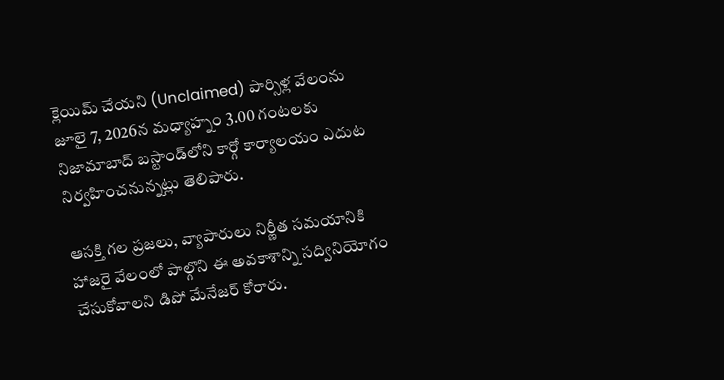క్లెయిమ్ చేయని (Unclaimed) పార్సిళ్ల వేలంను జూలై 7, 2026న మధ్యాహ్నం 3.00 గంటలకు నిజామాబాద్ బస్టాండ్‌లోని కార్గో కార్యాలయం ఎదుట నిర్వహించనున్నట్లు తెలిపారు.

ఆసక్తి గల ప్రజలు, వ్యాపారులు నిర్ణీత సమయానికి హాజరై వేలంలో పాల్గొని ఈ అవకాశాన్ని సద్వినియోగం చేసుకోవాలని డిపో మేనేజర్ కోరారు.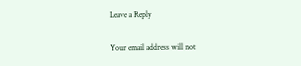Leave a Reply

Your email address will not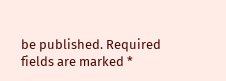be published. Required fields are marked *